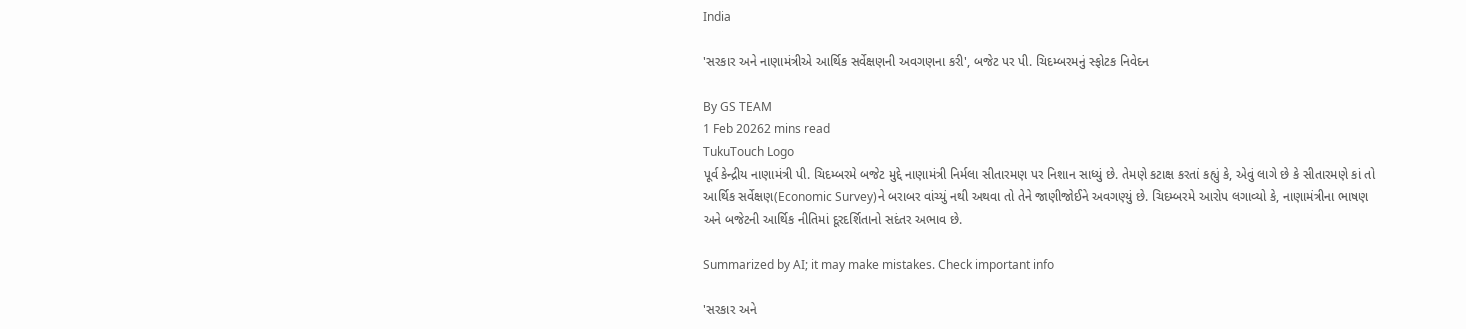India

'સરકાર અને નાણામંત્રીએ આર્થિક સર્વેક્ષણની અવગણના કરી', બજેટ પર પી. ચિદમ્બરમનું સ્ફોટક નિવેદન

By GS TEAM
1 Feb 20262 mins read
TukuTouch Logo
પૂર્વ કેન્દ્રીય નાણામંત્રી પી. ચિદમ્બરમે બજેટ મુદ્દે નાણામંત્રી નિર્મલા સીતારમણ પર નિશાન સાધ્યું છે. તેમણે કટાક્ષ કરતાં કહ્યું કે, એવું લાગે છે કે સીતારમણે કાં તો આર્થિક સર્વેક્ષણ(Economic Survey)ને બરાબર વાંચ્યું નથી અથવા તો તેને જાણીજોઈને અવગણ્યું છે. ચિદમ્બરમે આરોપ લગાવ્યો કે, નાણામંત્રીના ભાષણ અને બજેટની આર્થિક નીતિમાં દૂરદર્શિતાનો સદંતર અભાવ છે.

Summarized by AI; it may make mistakes. Check important info

'સરકાર અને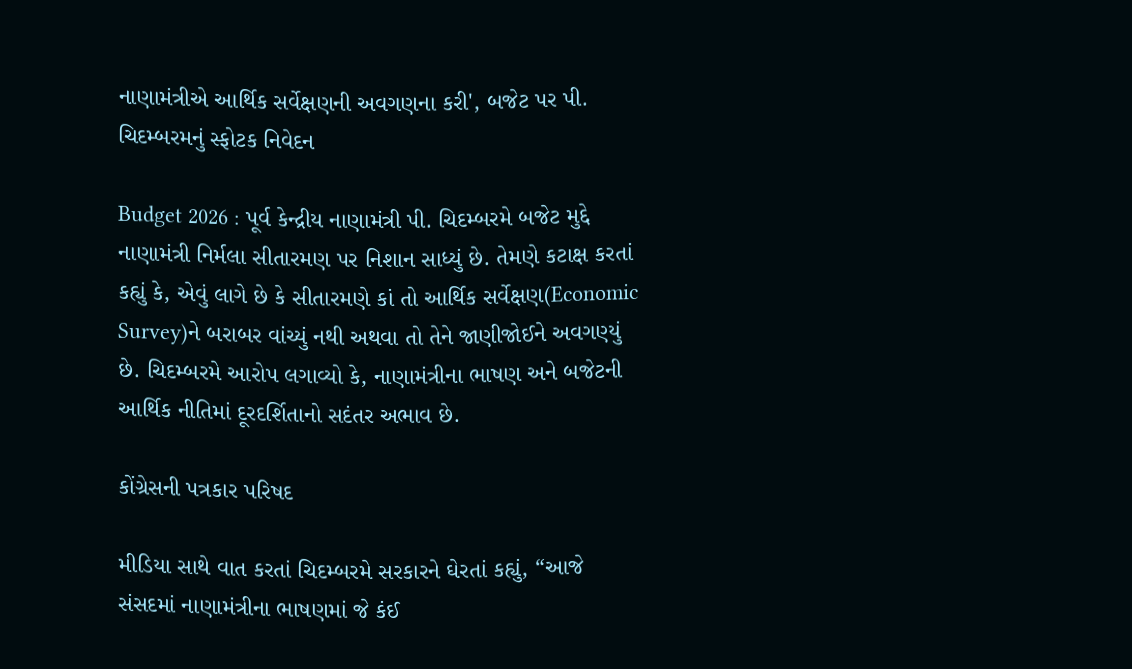નાણામંત્રીએ આર્થિક સર્વેક્ષણની અવગણના કરી', બજેટ પર પી. ચિદમ્બરમનું સ્ફોટક નિવેદન

Budget 2026 : પૂર્વ કેન્દ્રીય નાણામંત્રી પી. ચિદમ્બરમે બજેટ મુદ્દે નાણામંત્રી નિર્મલા સીતારમણ પર નિશાન સાધ્યું છે. તેમણે કટાક્ષ કરતાં કહ્યું કે, એવું લાગે છે કે સીતારમણે કાં તો આર્થિક સર્વેક્ષણ(Economic Survey)ને બરાબર વાંચ્યું નથી અથવા તો તેને જાણીજોઈને અવગણ્યું છે. ચિદમ્બરમે આરોપ લગાવ્યો કે, નાણામંત્રીના ભાષણ અને બજેટની આર્થિક નીતિમાં દૂરદર્શિતાનો સદંતર અભાવ છે.

કોંગ્રેસની પત્રકાર પરિષદ

મીડિયા સાથે વાત કરતાં ચિદમ્બરમે સરકારને ઘેરતાં કહ્યું, “આજે સંસદમાં નાણામંત્રીના ભાષણમાં જે કંઈ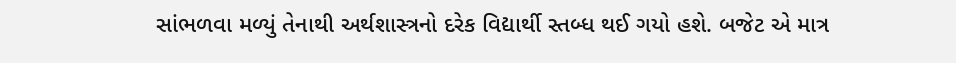સાંભળવા મળ્યું તેનાથી અર્થશાસ્ત્રનો દરેક વિદ્યાર્થી સ્તબ્ધ થઈ ગયો હશે. બજેટ એ માત્ર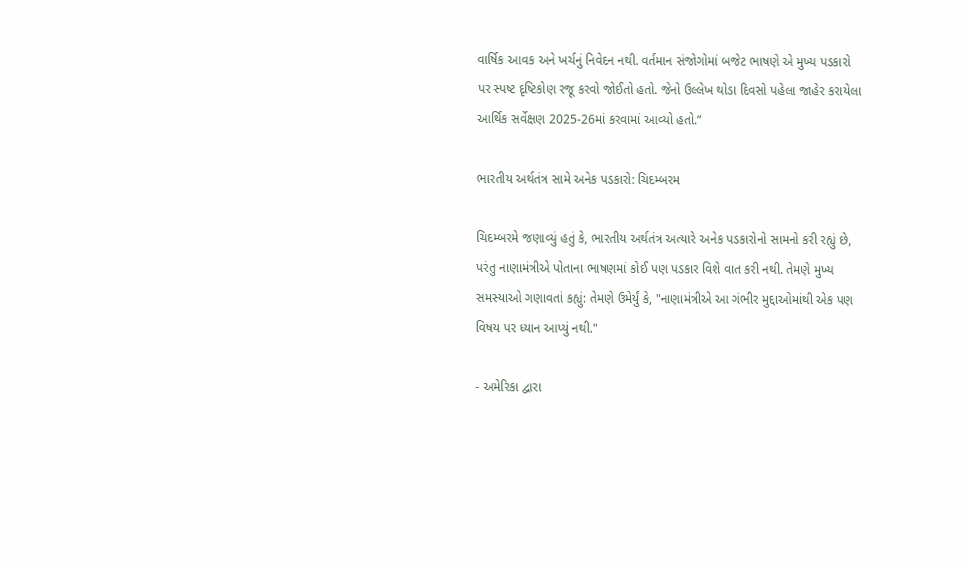વાર્ષિક આવક અને ખર્ચનું નિવેદન નથી. વર્તમાન સંજોગોમાં બજેટ ભાષણે એ મુખ્ય પડકારો પર સ્પષ્ટ દૃષ્ટિકોણ રજૂ કરવો જોઈતો હતો. જેનો ઉલ્લેખ થોડા દિવસો પહેલા જાહેર કરાયેલા આર્થિક સર્વેક્ષણ 2025-26માં કરવામાં આવ્યો હતો.”

ભારતીય અર્થતંત્ર સામે અનેક પડકારો: ચિદમ્બરમ

ચિદમ્બરમે જણાવ્યું હતું કે, ભારતીય અર્થતંત્ર અત્યારે અનેક પડકારોનો સામનો કરી રહ્યું છે, પરંતુ નાણામંત્રીએ પોતાના ભાષણમાં કોઈ પણ પડકાર વિશે વાત કરી નથી. તેમણે મુખ્ય સમસ્યાઓ ગણાવતાં કહ્યું: તેમણે ઉમેર્યું કે, "નાણામંત્રીએ આ ગંભીર મુદ્દાઓમાંથી એક પણ વિષય પર ધ્યાન આપ્યું નથી."

- અમેરિકા દ્વારા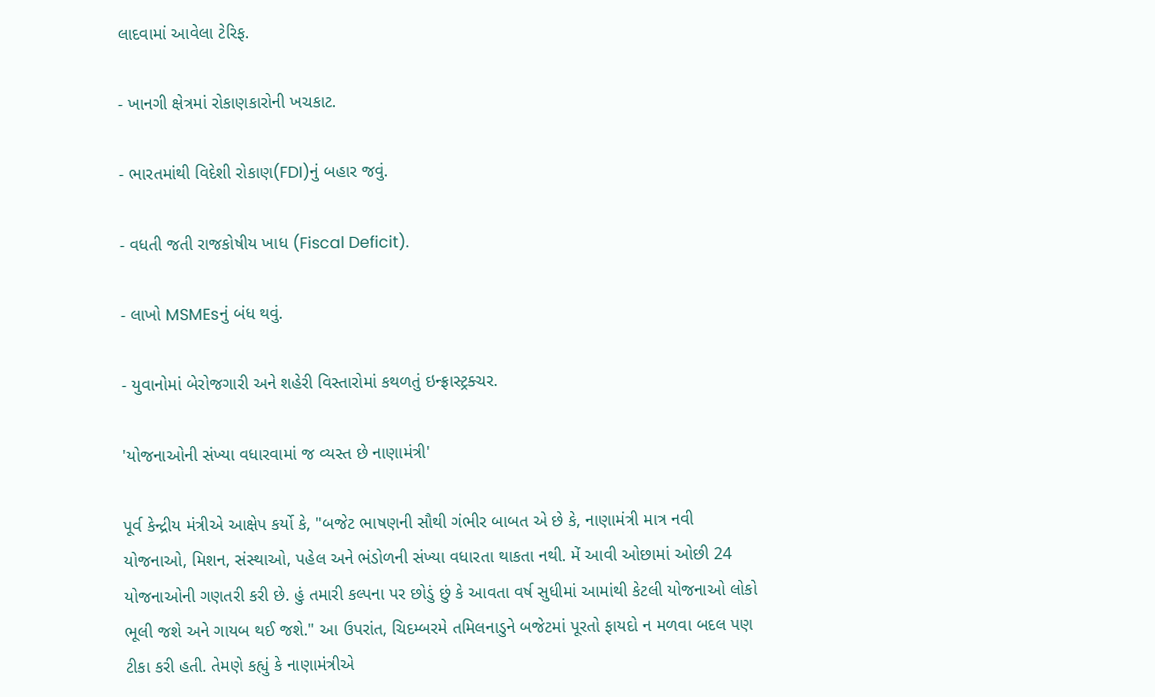લાદવામાં આવેલા ટેરિફ.

- ખાનગી ક્ષેત્રમાં રોકાણકારોની ખચકાટ.

- ભારતમાંથી વિદેશી રોકાણ(FDI)નું બહાર જવું.

- વધતી જતી રાજકોષીય ખાધ (Fiscal Deficit).

- લાખો MSMEsનું બંધ થવું.

- યુવાનોમાં બેરોજગારી અને શહેરી વિસ્તારોમાં કથળતું ઇન્ફ્રાસ્ટ્રક્ચર.

'યોજનાઓની સંખ્યા વધારવામાં જ વ્યસ્ત છે નાણામંત્રી'

પૂર્વ કેન્દ્રીય મંત્રીએ આક્ષેપ કર્યો કે, "બજેટ ભાષણની સૌથી ગંભીર બાબત એ છે કે, નાણામંત્રી માત્ર નવી યોજનાઓ, મિશન, સંસ્થાઓ, પહેલ અને ભંડોળની સંખ્યા વધારતા થાકતા નથી. મેં આવી ઓછામાં ઓછી 24 યોજનાઓની ગણતરી કરી છે. હું તમારી કલ્પના પર છોડું છું કે આવતા વર્ષ સુધીમાં આમાંથી કેટલી યોજનાઓ લોકો ભૂલી જશે અને ગાયબ થઈ જશે." આ ઉપરાંત, ચિદમ્બરમે તમિલનાડુને બજેટમાં પૂરતો ફાયદો ન મળવા બદલ પણ ટીકા કરી હતી. તેમણે કહ્યું કે નાણામંત્રીએ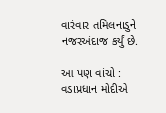વારંવાર તમિલનાડુને નજરઅંદાજ કર્યું છે.

આ પણ વાંચો : વડાપ્રધાન મોદીએ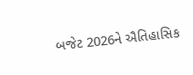બજેટ 2026ને ઐતિહાસિક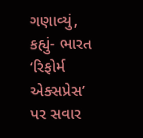ગણાવ્યું, કહ્યું- ભારત ‘રિફોર્મ એક્સપ્રેસ’ પર સવાર